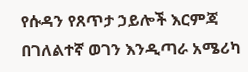የሱዳን የጸጥታ ኃይሎች እርምጃ በገለልተኛ ወገን እንዲጣራ አሜሪካ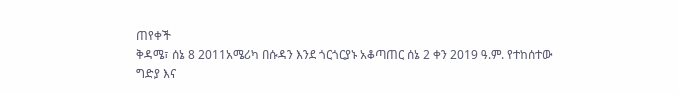ጠየቀች
ቅዳሜ፣ ሰኔ 8 2011አሜሪካ በሱዳን እንደ ጎርጎርያኑ አቆጣጠር ሰኔ 2 ቀን 2019 ዓ.ም. የተከሰተው ግድያ እና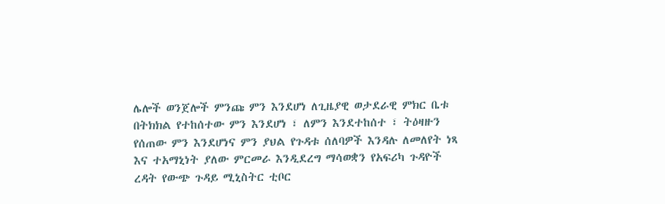ሌሎች ወንጀሎች ምንጩ ምን እንደሆነ ለጊዜያዊ ወታደራዊ ምክር ቤቱ በትክክል የተከሰተው ምን እንደሆነ ፣ ለምን እንደተከሰተ ፣ ትዕዛዙን የሰጠው ምን እንደሆነና ምን ያህል የጉዳቱ ሰለባዎች እንዳሉ ለመለየት ነጻ እና ተአማኒነት ያለው ምርመራ እንዲደረግ ማሳወቋን የአፍሪካ ጉዳዮች ረዳት የውጭ ጉዳይ ሚኒስትር ቲቦር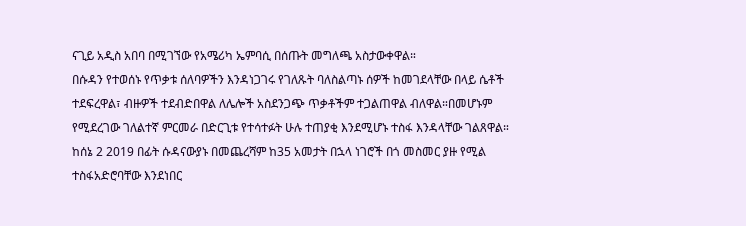ናጊይ አዲስ አበባ በሚገኘው የአሜሪካ ኤምባሲ በሰጡት መግለጫ አስታውቀዋል።
በሱዳን የተወሰኑ የጥቃቱ ሰለባዎችን እንዳነጋገሩ የገለጹት ባለስልጣኑ ሰዎች ከመገደላቸው በላይ ሴቶች ተደፍረዋል፣ ብዙዎች ተደብድበዋል ለሌሎች አስደንጋጭ ጥቃቶችም ተጋልጠዋል ብለዋል።በመሆኑም የሚደረገው ገለልተኛ ምርመራ በድርጊቱ የተሳተፉት ሁሉ ተጠያቂ እንደሚሆኑ ተስፋ እንዳላቸው ገልጸዋል። ከሰኔ 2 2019 በፊት ሱዳናውያኑ በመጨረሻም ከ35 አመታት በኋላ ነገሮች በጎ መስመር ያዙ የሚል ተስፋአድሮባቸው እንደነበር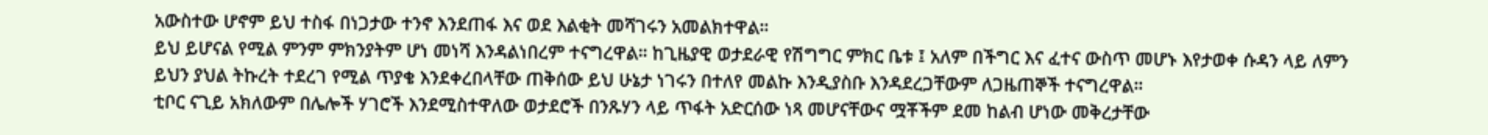አውስተው ሆኖም ይህ ተስፋ በነጋታው ተንኖ እንደጠፋ እና ወደ እልቂት መሻገሩን አመልክተዋል።
ይህ ይሆናል የሚል ምንም ምክንያትም ሆነ መነሻ እንዳልነበረም ተናግረዋል። ከጊዜያዊ ወታደራዊ የሽግግር ምክር ቤቱ ፤ አለም በችግር እና ፈተና ውስጥ መሆኑ እየታወቀ ሱዳን ላይ ለምን ይህን ያህል ትኩረት ተደረገ የሚል ጥያቄ እንደቀረበላቸው ጠቅሰው ይህ ሁኔታ ነገሩን በተለየ መልኩ እንዲያስቡ እንዳደረጋቸውም ለጋዜጠኞች ተናግረዋል።
ቲቦር ናጊይ አክለውም በሌሎች ሃገሮች እንደሚስተዋለው ወታደሮች በንጹሃን ላይ ጥፋት አድርሰው ነጻ መሆናቸውና ሟቾችም ደመ ከልብ ሆነው መቅረታቸው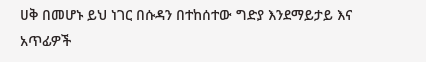ሀቅ በመሆኑ ይህ ነገር በሱዳን በተከሰተው ግድያ እንደማይታይ እና አጥፊዎች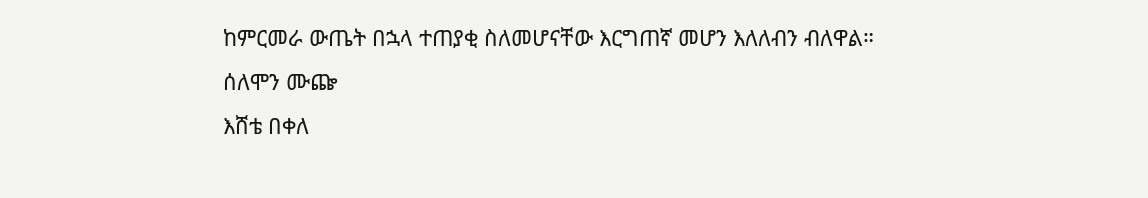ከምርመራ ውጤት በኋላ ተጠያቂ ስለመሆናቸው እርግጠኛ መሆን እለለብን ብለዋል።
ሰለሞን ሙጬ
እሸቴ በቀለ